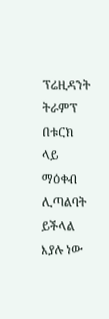ፕሬዚዳንት ትራምፕ በቱርክ ላይ ማዕቀብ ሊጣልባት ይችላል እያሉ ነው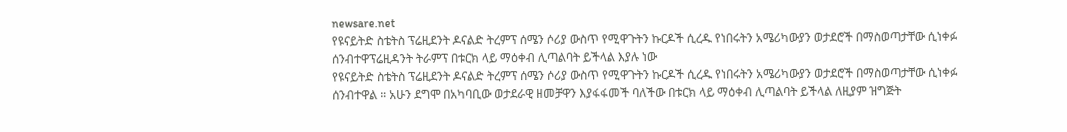newsare.net
የዩናይትድ ስቴትስ ፕሬዚደንት ዶናልድ ትረምፕ ሰሜን ሶሪያ ውስጥ የሚዋጉትን ኩርዶች ሲረዱ የነበሩትን አሜሪካውያን ወታደሮች በማስወጣታቸው ሲነቀፉ ሰንብተዋፕሬዚዳንት ትራምፕ በቱርክ ላይ ማዕቀብ ሊጣልባት ይችላል እያሉ ነው
የዩናይትድ ስቴትስ ፕሬዚደንት ዶናልድ ትረምፕ ሰሜን ሶሪያ ውስጥ የሚዋጉትን ኩርዶች ሲረዱ የነበሩትን አሜሪካውያን ወታደሮች በማስወጣታቸው ሲነቀፉ ሰንብተዋል ። አሁን ደግሞ በአካባቢው ወታደራዊ ዘመቻዋን እያፋፋመች ባለችው በቱርክ ላይ ማዕቀብ ሊጣልባት ይችላል ለዚያም ዝግጅት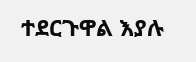ተደርጉዋል እያሉ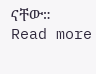ናቸው። Read more